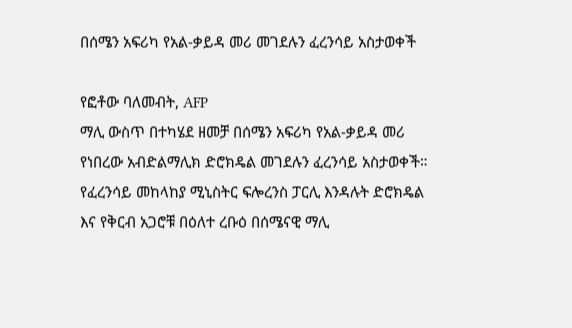በሰሜን አፍሪካ የአል-ቃይዳ መሪ መገደሉን ፈረንሳይ አስታወቀች

የፎቶው ባለመብት, AFP
ማሊ ውስጥ በተካሄደ ዘመቻ በሰሜን አፍሪካ የአል-ቃይዳ መሪ የነበረው አብድልማሊክ ድሮክዴል መገደሉን ፈረንሳይ አስታወቀች።
የፈረንሳይ መከላከያ ሚኒስትር ፍሎረንስ ፓርሊ እንዳሉት ድሮክዴል እና የቅርብ አጋሮቹ በዕለተ ረቡዕ በሰሜናዊ ማሊ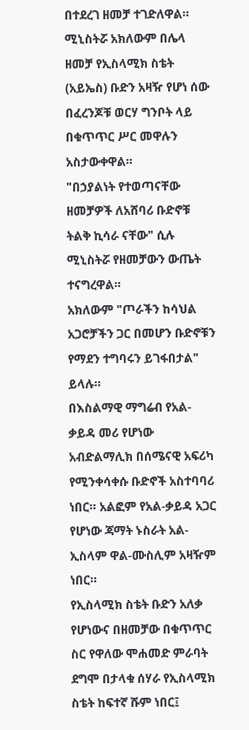በተደረገ ዘመቻ ተገድለዋል።
ሚኒስትሯ አክለውም በሌላ ዘመቻ የኢስላሚክ ስቴት (አይኤስ) ቡድን አዛዥ የሆነ ሰው በፈረንጆቹ ወርሃ ግንቦት ላይ በቁጥጥር ሥር መዋሉን አስታውቀዋል።
"በኃያልነት የተወጣናቸው ዘመቻዎች ለአሸባሪ ቡድኖቹ ትልቅ ኪሳራ ናቸው" ሲሉ ሚኒስትሯ የዘመቻውን ውጤት ተናግረዋል።
አክለውም "ጦራችን ከሳህል አጋሮቻችን ጋር በመሆን ቡድኖቹን የማደን ተግባሩን ይገፋበታል" ይላሉ።
በእስልማዊ ማግሬብ የአል-ቃይዳ መሪ የሆነው አብድልማሊክ በሰሜናዊ አፍሪካ የሚንቀሳቀሱ ቡድኖች አስተባባሪ ነበር። አልፎም የአል-ቃይዳ አጋር የሆነው ጃማት ኑስራት አል-ኢስላም ዋል-ሙስሊም አዛዥም ነበር።
የኢስላሚክ ስቴት ቡድን አለቃ የሆነውና በዘመቻው በቁጥጥር ስር የዋለው ሞሐመድ ምራባት ደግሞ በታላቁ ሰሃራ የኢስላሚክ ስቴት ከፍተኛ ሹም ነበር፤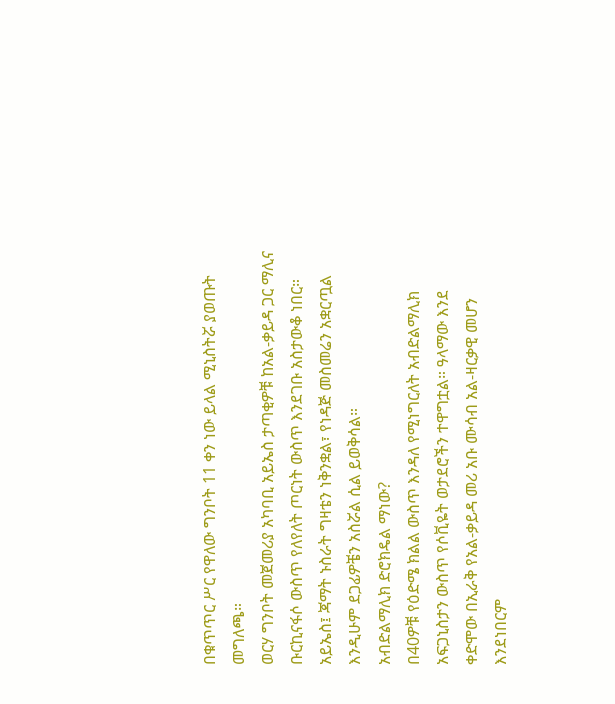በቁጥጥር ሥር የዋለው ግንቦት 11 ቀን ነው ይላል ሚኒስትሯ ያወጡት መግለጫ።
ወርሃ ግንቦት መጀመሪያ አካባቢ አይኤስ ታጣቂዎቹ ከአል-ቃይዳ ጋር ማሊና ቡርኪናፋሶ ውስጥ የለየለት ጦርነት ውስጥ እንደገቡ አስታውቆ ነበር። አይኤስ፤ ጃማት ኑስራት ግዛቴን ነቅንቋል፣ የነዳጅ መስመሬን አቋርጧል እንዲሁም ደጋፊዎቼን አስሯል ሲል ይወቅሳል።
አብድልማሊክ ድሮክዴል ማነው?
በ40ዎቹ የዕድሜ ክልል ውስጥ እንዳለ የሚነግርለት አብድልማሊክ አፍጋኒስታን ውስጥ የሶቪዬት ወታደሮችን ተዋግቷል። ዓላማው እንደ ቀድሞው በኢራቅ የአል-ቃይዳ መሪ አቡ ሙሳብ አል-ዛርቃዊ መሆን እንደነበርም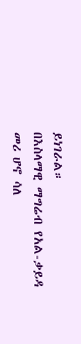ይነገራል።
በእስላማዊ ማግሬብ የአል-ቃይዳ መሪ ሆኖ ሳለ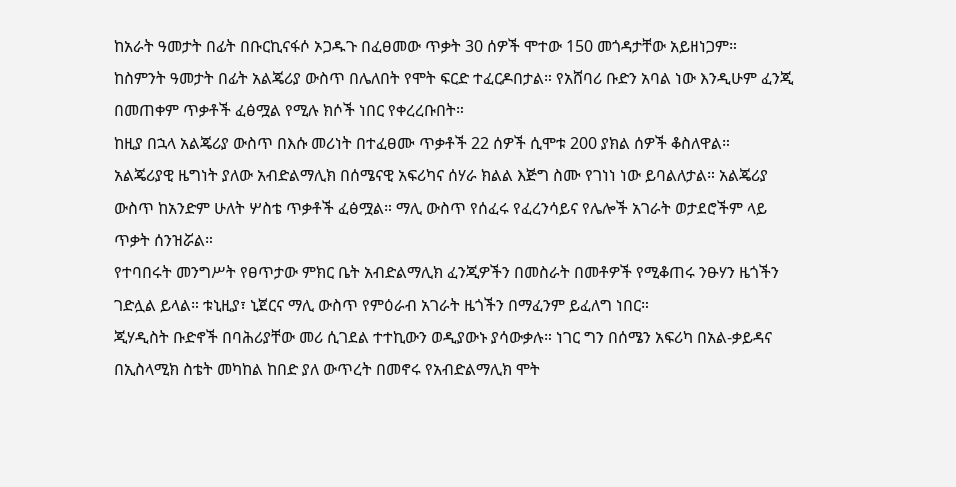ከአራት ዓመታት በፊት በቡርኪናፋሶ ኦጋዱጉ በፈፀመው ጥቃት 30 ሰዎች ሞተው 150 መጎዳታቸው አይዘነጋም።
ከስምንት ዓመታት በፊት አልጄሪያ ውስጥ በሌለበት የሞት ፍርድ ተፈርዶበታል። የአሸባሪ ቡድን አባል ነው እንዲሁም ፈንጂ በመጠቀም ጥቃቶች ፈፅሟል የሚሉ ክሶች ነበር የቀረረቡበት።
ከዚያ በኋላ አልጄሪያ ውስጥ በእሱ መሪነት በተፈፀሙ ጥቃቶች 22 ሰዎች ሲሞቱ 200 ያክል ሰዎች ቆስለዋል።
አልጄሪያዊ ዜግነት ያለው አብድልማሊክ በሰሜናዊ አፍሪካና ሰሃራ ክልል እጅግ ስሙ የገነነ ነው ይባልለታል። አልጄሪያ ውስጥ ከአንድም ሁለት ሦስቴ ጥቃቶች ፈፅሟል። ማሊ ውስጥ የሰፈሩ የፈረንሳይና የሌሎች አገራት ወታደሮችም ላይ ጥቃት ሰንዝሯል።
የተባበሩት መንግሥት የፀጥታው ምክር ቤት አብድልማሊክ ፈንጂዎችን በመስራት በመቶዎች የሚቆጠሩ ንፁሃን ዜጎችን ገድሏል ይላል። ቱኒዚያ፣ ኒጀርና ማሊ ውስጥ የምዕራብ አገራት ዜጎችን በማፈንም ይፈለግ ነበር።
ጂሃዲስት ቡድኖች በባሕሪያቸው መሪ ሲገደል ተተኪውን ወዲያውኑ ያሳውቃሉ። ነገር ግን በሰሜን አፍሪካ በአል-ቃይዳና በኢስላሚክ ስቴት መካከል ከበድ ያለ ውጥረት በመኖሩ የአብድልማሊክ ሞት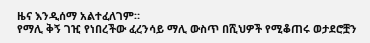ዜና እንዲሰማ አልተፈለገም።
የማሊ ቅኝ ገዢ የነበረችው ፈረንሳይ ማሊ ውስጥ በሺህዎች የሚቆጠሩ ወታደሮቿን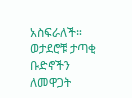አስፍራለች። ወታደሮቹ ታጣቂ ቡድኖችን ለመዋጋት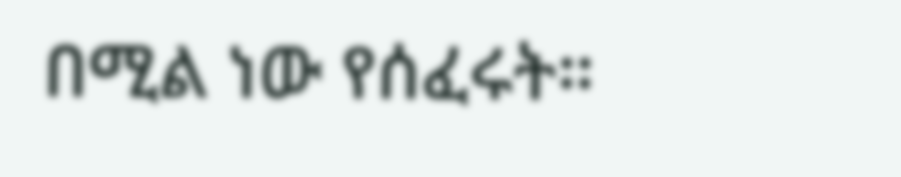በሚል ነው የሰፈሩት።